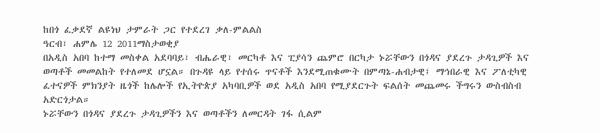ከበጎ ፈቃደኛ ልዩነህ ታምራት ጋር የተደረገ ቃለ-ምልልስ
ዓርብ፣ ሐምሌ 12 2011ማስታወቂያ
በአዲስ አበባ ከተማ መስቀል አደባባይ፣ ብሔራዊ፣ መርካቶ እና ፒያሳን ጨምሮ በርካታ ኑሯቸውን በጎዳና ያደረጉ ታዳጊዎች እና ወጣቶች መመልከት የተለመደ ሆኗል። በጉዳዩ ላይ የተሰሩ ጥናቶች እንደሚጠቁሙት በምጣኔ-ሐብታዊ፤ ማኅበራዊ እና ፖለቲካዊ ፈተናዎች ምክንያት ዜጎች ከሌሎች የኢትዮጵያ አካባቢዎች ወደ አዲስ አበባ የሚያደርጉት ፍልሰት መጨመሩ ችግሩን ውስብስብ አድርጎታል።
ኑሯቸውን በጎዳና ያደረጉ ታዳጊዎችን እና ወጣቶችን ለመርዳት ገፋ ሲልም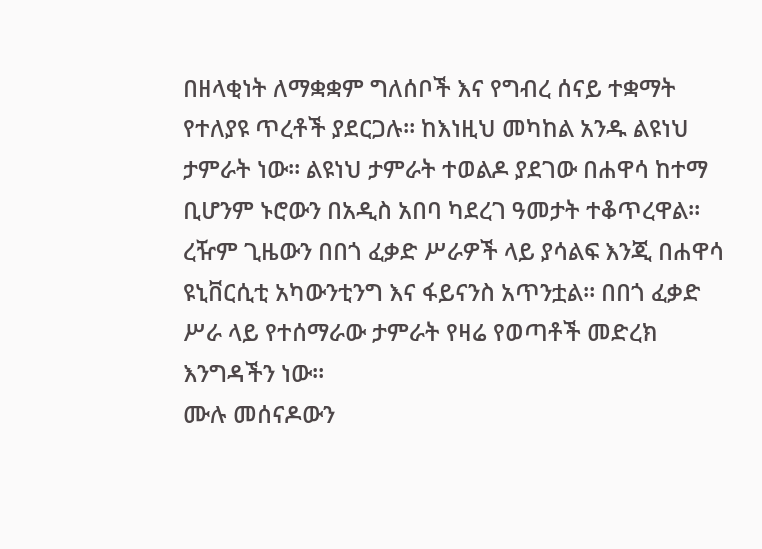በዘላቂነት ለማቋቋም ግለሰቦች እና የግብረ ሰናይ ተቋማት የተለያዩ ጥረቶች ያደርጋሉ። ከእነዚህ መካከል አንዱ ልዩነህ ታምራት ነው። ልዩነህ ታምራት ተወልዶ ያደገው በሐዋሳ ከተማ ቢሆንም ኑሮውን በአዲስ አበባ ካደረገ ዓመታት ተቆጥረዋል። ረዥም ጊዜውን በበጎ ፈቃድ ሥራዎች ላይ ያሳልፍ እንጂ በሐዋሳ ዩኒቨርሲቲ አካውንቲንግ እና ፋይናንስ አጥንቷል። በበጎ ፈቃድ ሥራ ላይ የተሰማራው ታምራት የዛሬ የወጣቶች መድረክ እንግዳችን ነው።
ሙሉ መሰናዶውን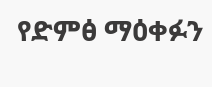የድምፅ ማዕቀፉን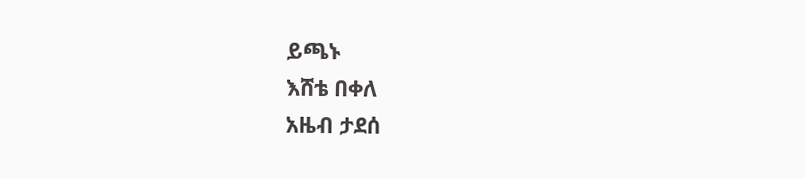ይጫኑ
እሸቴ በቀለ
አዜብ ታደሰ